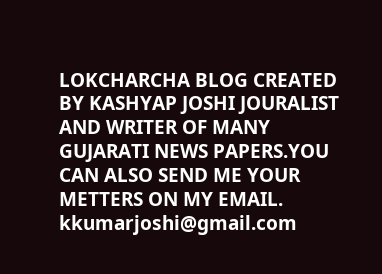LOKCHARCHA BLOG CREATED BY KASHYAP JOSHI JOURALIST AND WRITER OF MANY GUJARATI NEWS PAPERS.YOU CAN ALSO SEND ME YOUR METTERS ON MY EMAIL. kkumarjoshi@gmail.com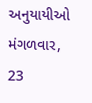અનુયાયીઓ
મંગળવાર, 23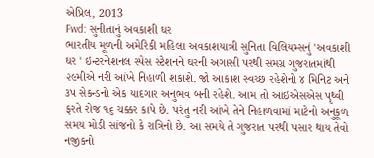એપ્રિલ, 2013
Fwd: સુનીતાનું અવકાશી ઘર
ભારતીય મૂળની અમેરિકી મહિલા અવકાશયાત્રી સુનિતા વિલિયમ્સનું 'અવકાશી ઘર ' ઇન્ટરનેશનલ સ્પેસ સ્ટેશનને ઘરની અગાસી પરથી સમગ્ર ગુજરાતમાંથી ૨૯મીએ નરી આંખે નિહાળી શકાશે. જો આકાશ સ્વચ્છ રહેશેનો ૪ મિનિટ અને ૩પ સેકન્ડનો એક યાદગાર અનુભવ બની રહેશે. આમ તો આઇએસએસ પૃથ્વી ફરતે રોજ ૧૬ ચક્કર કાપે છે. પરંતુ નરી આંખે તેને નિહાળવામાં માટેનો અનુકૂળ સમય મોડી સાંજનો કે રાત્રિનો છે. આ સમયે તે ગુજરાત પરથી પસાર થાય તેવો નજીકનો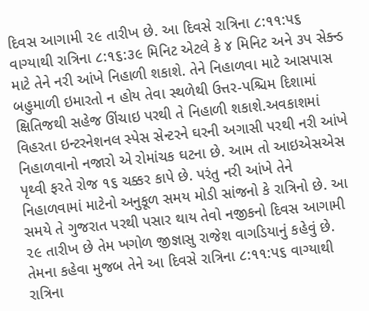દિવસ આગામી ૨૯ તારીખ છે. આ દિવસે રાત્રિના ૮:૧૧:પ૬ વાગ્યાથી રાત્રિના ૮:૧૬:૩૯ મિનિટ એટલે કે ૪ મિનિટ અને ૩પ સેક્ન્ડ માટે તેને નરી આંખે નિહાળી શકાશે. તેને નિહાળવા માટે આસપાસ બહુમાળી ઇમારતો ન હોય તેવા સ્થળેથી ઉત્તર-પશ્ચિમ દિશામાં ક્ષિતિજથી સહેજ ઊંચાઇ પરથી તે નિહાળી શકાશે.અવકાશમાં વિહરતા ઇન્ટરનેશનલ સ્પેસ સેન્ટરને ઘરની અગાસી પરથી નરી આંખે નિહાળવાનો નજારો એ રોમાંચક ઘટના છે. આમ તો આઇએસએસ પૃથ્વી ફરતે રોજ ૧૬ ચક્કર કાપે છે. પરંતુ નરી આંખે તેને નિહાળવામાં માટેનો અનુકૂળ સમય મોડી સાંજનો કે રાત્રિનો છે. આ સમયે તે ગુજરાત પરથી પસાર થાય તેવો નજીકનો દિવસ આગામી ૨૯ તારીખ છે તેમ ખગોળ જીજ્ઞાસુ રાજેશ વાગડિયાનું કહેવું છે. તેમના કહેવા મુજબ તેને આ દિવસે રાત્રિના ૮:૧૧:પ૬ વાગ્યાથી રાત્રિના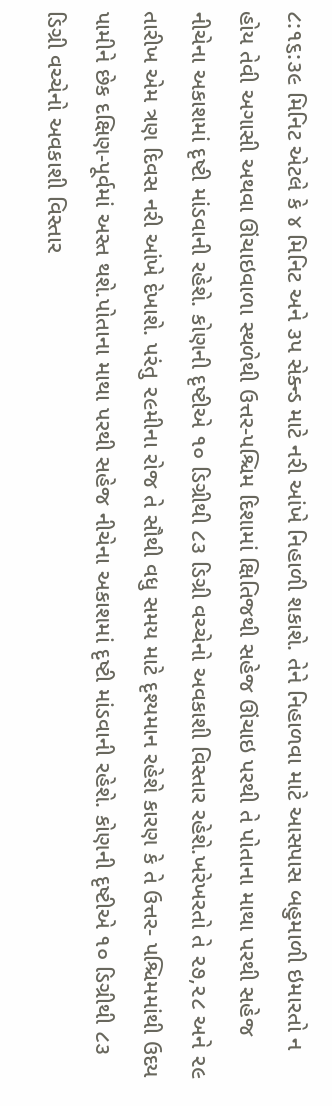૮:૧૬:૩૯ મિનિટ એટલે કે ૪ મિનિટ અને ૩પ સેક્ન્ડ માટે નરી આંખે નિહાળી શકાશે. તેને નિહાળવા માટે આસપાસ બહુમાળી ઇમારતો ન હોય તેવી અગાસી અથવા ઊંચાઇવાળા સ્થળેથી ઉત્તર-પશ્ચિમ દિશામાં ક્ષિતિજથી સહેજ ઊંચાઇ પરથી તે પોતાના માથા પરથી સહેજ નીચેના અકાશમાં દૃષ્ટી માંડવાની રહેશે. કોણની દૃષ્ટીએ ૧૦ ડિગ્રીથી ૮૩ ડિગ્રી વચ્ચેનો અવકાશી વિસ્તાર રહેશે.ખરેખરતો તે ૨૭,૨૮ અને ૨૯ તારીખ એમ ત્રણ દિવસ નરી આંખે દેખાશે. પરંતુ ૨૯મીના રોજ તે સૌથી વધુ સમય માટે દૃશ્યમાન રહેશે કારણ કે તે ઉત્તર- પશ્ચિમમાંથી ઉદય પામીને છેક દક્ષિણ-પૂર્વમાં અસ્ત થશે.પોતાના માથા પરથી સહેજ નીચેના અકાશમાં દૃષ્ટી માંડવાની રહેશે. કોણની દૃષ્ટીએ ૧૦ ડિગ્રીથી ૮૩ ડિગ્રી વચ્ચેનો અવકાશી વિસ્તાર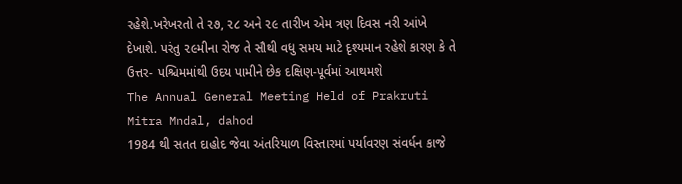રહેશે.ખરેખરતો તે ૨૭, ૨૮ અને ૨૯ તારીખ એમ ત્રણ દિવસ નરી આંખે દેખાશે. પરંતુ ૨૯મીના રોજ તે સૌથી વધુ સમય માટે દૃશ્યમાન રહેશે કારણ કે તે ઉત્તર- પશ્ચિમમાંથી ઉદય પામીને છેક દક્ષિણ-પૂર્વમાં આથમશે
The Annual General Meeting Held of Prakruti Mitra Mndal, dahod
1984 થી સતત દાહોદ જેવા અંતરિયાળ વિસ્તારમાં પર્યાવરણ સંવર્ધન કાજે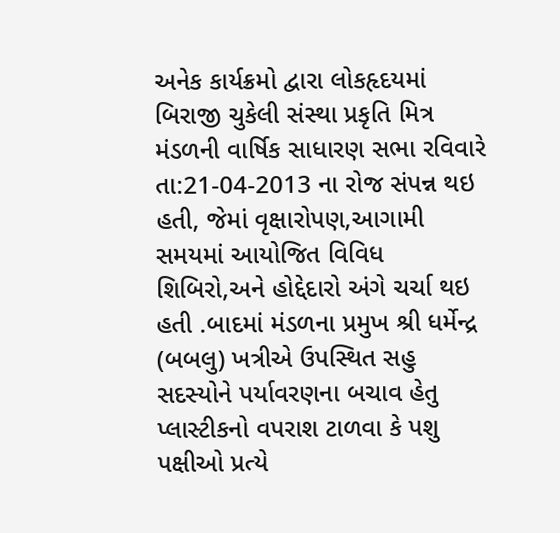અનેક કાર્યક્રમો દ્વારા લોકહૃદયમાં બિરાજી ચુકેલી સંસ્થા પ્રકૃતિ મિત્ર મંડળની વાર્ષિક સાધારણ સભા રવિવારે તા:21-04-2013 ના રોજ સંપન્ન થઇ હતી, જેમાં વૃક્ષારોપણ,આગામી સમયમાં આયોજિત વિવિધ શિબિરો,અને હોદ્દેદારો અંગે ચર્ચા થઇ હતી .બાદમાં મંડળના પ્રમુખ શ્રી ધર્મેન્દ્ર (બબલુ) ખત્રીએ ઉપસ્થિત સહુ સદસ્યોને પર્યાવરણના બચાવ હેતુ પ્લાસ્ટીકનો વપરાશ ટાળવા કે પશુ પક્ષીઓ પ્રત્યે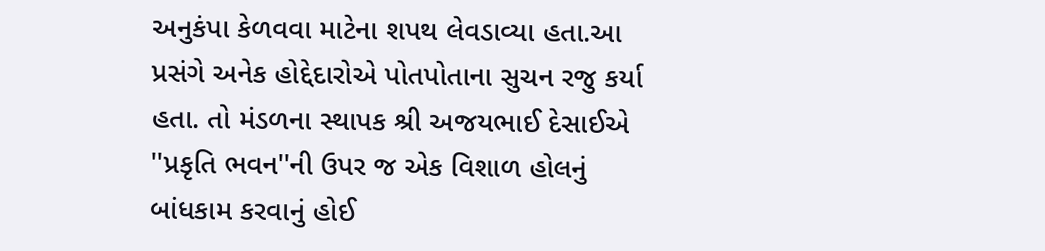અનુકંપા કેળવવા માટેના શપથ લેવડાવ્યા હતા.આ પ્રસંગે અનેક હોદ્દેદારોએ પોતપોતાના સુચન રજુ કર્યા હતા. તો મંડળના સ્થાપક શ્રી અજયભાઈ દેસાઈએ ''પ્રકૃતિ ભવન''ની ઉપર જ એક વિશાળ હોલનું બાંધકામ કરવાનું હોઈ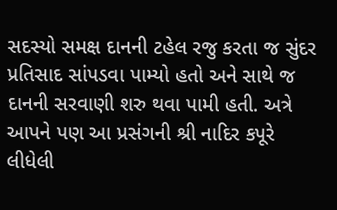સદસ્યો સમક્ષ દાનની ટહેલ રજુ કરતા જ સુંદર પ્રતિસાદ સાંપડવા પામ્યો હતો અને સાથે જ દાનની સરવાણી શરુ થવા પામી હતી. અત્રે આપને પણ આ પ્રસંગની શ્રી નાદિર કપૂરે લીધેલી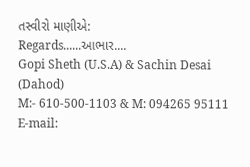તસ્વીરો માણીએ:
Regards......આભાર....
Gopi Sheth (U.S.A) & Sachin Desai (Dahod)
M:- 610-500-1103 & M: 094265 95111
E-mail: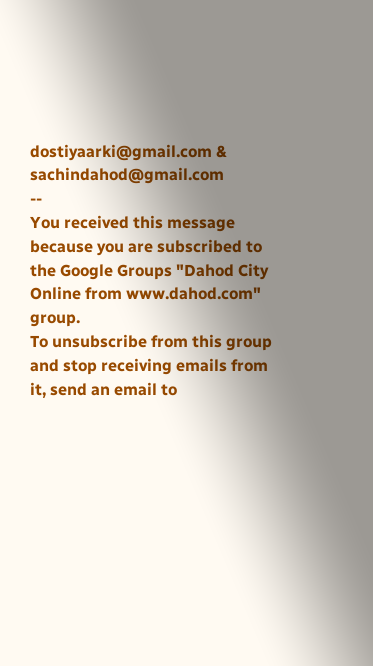dostiyaarki@gmail.com & sachindahod@gmail.com
--
You received this message because you are subscribed to the Google Groups "Dahod City Online from www.dahod.com" group.
To unsubscribe from this group and stop receiving emails from it, send an email to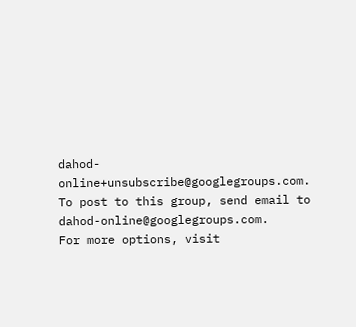dahod-online+unsubscribe@googlegroups.com.
To post to this group, send email to dahod-online@googlegroups.com.
For more options, visit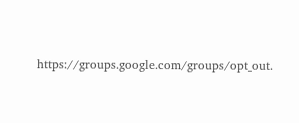https://groups.google.com/groups/opt_out.